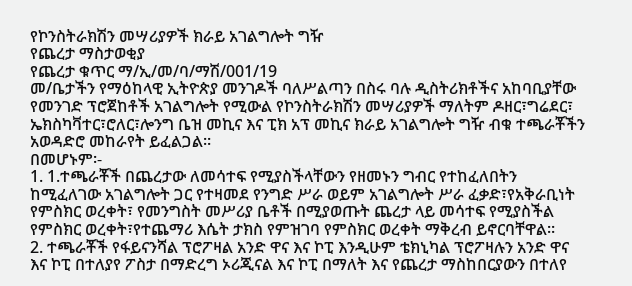የኮንስትራክሽን መሣሪያዎች ክራይ አገልግሎት ግዥ
የጨረታ ማስታወቂያ
የጨረታ ቁጥር ማ/ኢ/መ/ባ/ማሽ/001/19
መ/ቤታችን የማዕከላዊ ኢትዮጵያ መንገዶች ባለሥልጣን በስሩ ባሉ ዲስትሪክቶችና አከባቢያቸው የመንገድ ፕሮጀከቶች አገልግሎት የሚውል የኮንስትራክሽን መሣሪያዎች ማለትም ዶዘር፣ግሬደር፣ ኤክስካቫተር፣ሮለር፣ሎንግ ቤዝ መኪና እና ፒክ አፕ መኪና ክራይ አገልግሎት ግዥ ብቁ ተጫራቾችን አወዳድሮ መከራየት ይፈልጋል።
በመሆኑም፡-
1. 1.ተጫራቾች በጨረታው ለመሳተፍ የሚያስችላቸውን የዘመኑን ግብር የተከፈለበትን ከሚፈለገው አገልግሎት ጋር የተዛመደ የንግድ ሥራ ወይም አገልግሎት ሥራ ፈቃድ፣የአቅራቢነት የምስክር ወረቀት፣ የመንግስት መሥሪያ ቤቶች በሚያወጡት ጨረታ ላይ መሳተፍ የሚያስችል የምስክር ወረቀት፣የተጨማሪ እሴት ታክስ የምዝገባ የምስክር ወረቀት ማቅረብ ይኖርባቸዋል።
2. ተጫራቾች የፋይናንሻል ፕሮፖዛል አንድ ዋና እና ኮፒ እንዲሁም ቴክኒካል ፕሮፖዛሉን አንድ ዋና እና ኮፒ በተለያየ ፖስታ በማድረግ ኦሪጂናል እና ኮፒ በማለት እና የጨረታ ማስከበርያውን በተለየ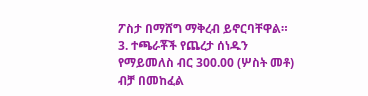ፖስታ በማሸግ ማቅረብ ይኖርባቸዋል።
3. ተጫራቾች የጨረታ ሰነዱን የማይመለስ ብር 300.00 (ሦስት መቶ) ብቻ በመከፈል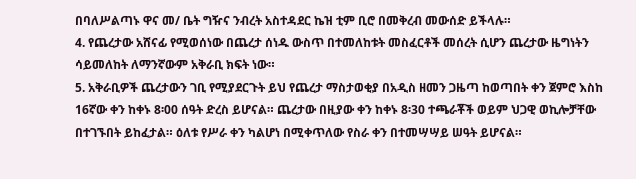በባለሥልጣኑ ዋና መ/ ቤት ግዥና ንብረት አስተዳደር ኬዝ ቲም ቢሮ በመቅረብ መውሰድ ይችላሉ።
4. የጨረታው አሸናፊ የሚወሰነው በጨረታ ሰነዱ ውስጥ በተመለከቱት መስፈርቶች መሰረት ሲሆን ጨረታው ዜግነትን ሳይመለከት ለማንኛውም አቅራቢ ክፍት ነው።
5. አቅራቢዎች ጨረታውን ገቢ የሚያደርጉት ይህ የጨረታ ማስታወቂያ በአዲስ ዘመን ጋዜጣ ከወጣበት ቀን ጀምሮ እስከ 16ኛው ቀን ከቀኑ 8፡00 ሰዓት ድረስ ይሆናል። ጨረታው በዚያው ቀን ከቀኑ 8፡30 ተጫራቾች ወይም ህጋዊ ወኪሎቻቸው በተገኙበት ይከፈታል። ዕለቱ የሥራ ቀን ካልሆነ በሚቀጥለው የስራ ቀን በተመሣሣይ ሠዓት ይሆናል።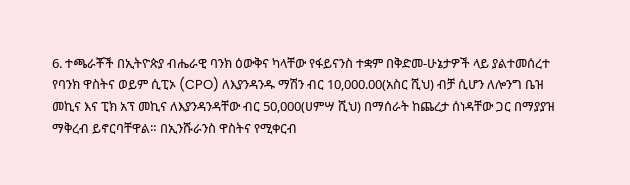6. ተጫራቾች በኢትዮጵያ ብሔራዊ ባንክ ዕውቅና ካላቸው የፋይናንስ ተቋም በቅድመ-ሁኔታዎች ላይ ያልተመሰረተ የባንክ ዋስትና ወይም ሲፒኦ (CPO) ለእያንዳንዱ ማሽን ብር 10,000.00(አስር ሺህ) ብቻ ሲሆን ለሎንግ ቤዝ መኪና እና ፒክ አፕ መኪና ለእያንዳንዳቸው ብር 50,000(ሀምሣ ሺህ) በማሰራት ከጨረታ ሰነዳቸው ጋር በማያያዝ ማቅረብ ይኖርባቸዋል። በኢንሹራንስ ዋስትና የሚቀርብ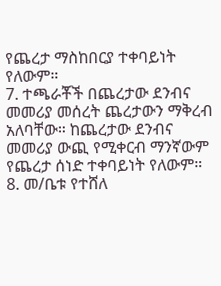የጨረታ ማስከበርያ ተቀባይነት የለውም።
7. ተጫራቾች በጨረታው ደንብና መመሪያ መሰረት ጨረታውን ማቅረብ አለባቸው። ከጨረታው ደንብና መመሪያ ውጪ የሚቀርብ ማንኛውም የጨረታ ሰነድ ተቀባይነት የለውም።
8. መ/ቤቱ የተሸለ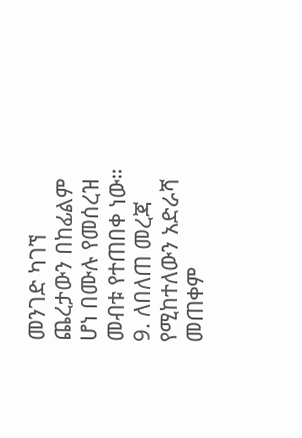መንገድ ካገኘ ጨረታውን በከፊልም ሆነ በሙሉ የመሰረዝ መብቱ የተጠበቀ ነው።
9. ለበለጠ መረጃ የሚከተለውን አድራሻ መጠቀም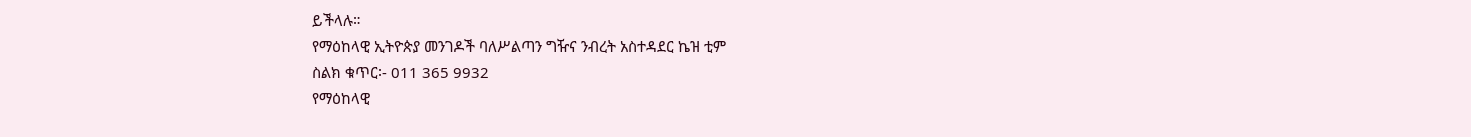ይችላሉ።
የማዕከላዊ ኢትዮጵያ መንገዶች ባለሥልጣን ግዥና ንብረት አስተዳደር ኬዝ ቲም
ስልክ ቁጥር፡- 011 365 9932
የማዕከላዊ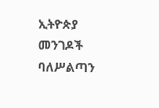ኢትዮጵያ መንገዶች ባለሥልጣን